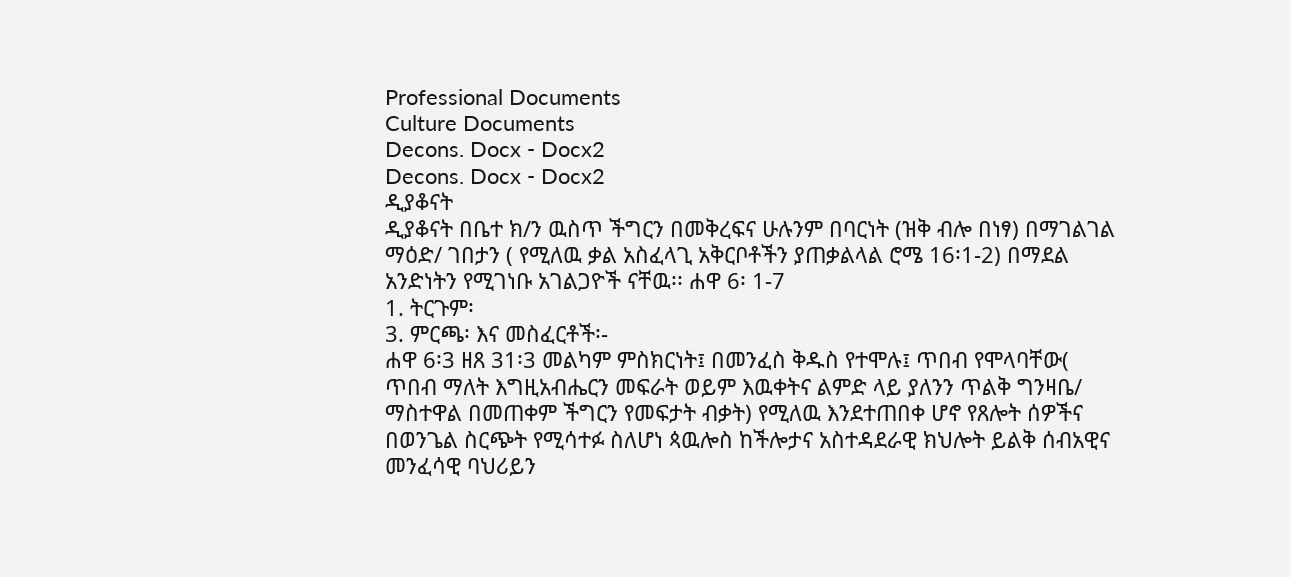Professional Documents
Culture Documents
Decons. Docx - Docx2
Decons. Docx - Docx2
ዲያቆናት
ዲያቆናት በቤተ ክ/ን ዉስጥ ችግርን በመቅረፍና ሁሉንም በባርነት (ዝቅ ብሎ በነፃ) በማገልገል
ማዕድ/ ገበታን ( የሚለዉ ቃል አስፈላጊ አቅርቦቶችን ያጠቃልላል ሮሜ 16፡1-2) በማደል
አንድነትን የሚገነቡ አገልጋዮች ናቸዉ፡፡ ሐዋ 6፡ 1-7
1. ትርጉም፡
3. ምርጫ፡ እና መስፈርቶች፡-
ሐዋ 6፡3 ዘጸ 31፡3 መልካም ምስክርነት፤ በመንፈስ ቅዱስ የተሞሉ፤ ጥበብ የሞላባቸው(
ጥበብ ማለት እግዚአብሔርን መፍራት ወይም እዉቀትና ልምድ ላይ ያለንን ጥልቅ ግንዛቤ/
ማስተዋል በመጠቀም ችግርን የመፍታት ብቃት) የሚለዉ እንደተጠበቀ ሆኖ የጸሎት ሰዎችና
በወንጌል ስርጭት የሚሳተፉ ስለሆነ ጳዉሎስ ከችሎታና አስተዳደራዊ ክህሎት ይልቅ ሰብአዊና
መንፈሳዊ ባህሪይን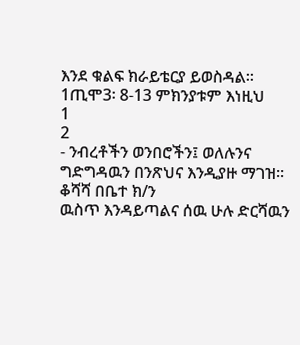እንደ ቁልፍ ክራይቴርያ ይወስዳል፡፡ 1ጢሞ3፡ 8-13 ምክንያቱም እነዚህ
1
2
- ንብረቶችን ወንበሮችን፤ ወለሉንና ግድግዳዉን በንጽህና እንዲያዙ ማገዝ፡፡ ቆሻሻ በቤተ ክ/ን
ዉስጥ እንዳይጣልና ሰዉ ሁሉ ድርሻዉን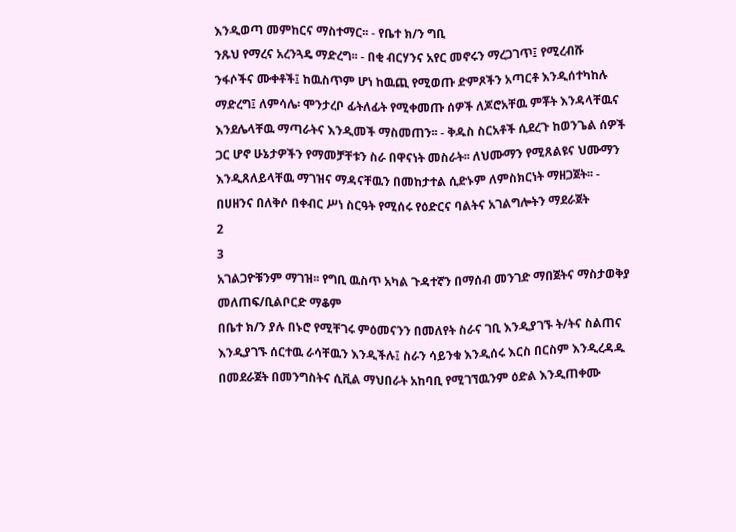እንዲወጣ መምከርና ማስተማር፡፡ - የቤተ ክ/ን ግቢ
ንጹህ የማረና አረንጓዴ ማድረግ፡፡ - በቂ ብርሃንና አየር መኖሩን ማረጋገጥ፤ የሚረብሹ
ንፋሶችና ሙቀቶች፤ ከዉስጥም ሆነ ከዉጪ የሚወጡ ድምጾችን አጣርቶ እንዲሰተካከሉ
ማድረግ፤ ለምሳሌ፡ ሞንታረቦ ፊትለፊት የሚቀመጡ ሰዎች ለጆሮአቸዉ ምቾት እንዳላቸዉና
እንደሌላቸዉ ማጣራትና እንዲመች ማስመጠን፡፡ - ቅዱስ ስርአቶች ሲደረጉ ከወንጌል ሰዎች
ጋር ሆኖ ሁኔታዎችን የማመቻቸቱን ስራ በዋናነት መስራት፡፡ ለህሙማን የሚጸልዩና ህሙማን
እንዲጸለይላቸዉ ማገዝና ማዳናቸዉን በመከታተል ሲድኑም ለምስክርነት ማዘጋጀት፡፡ -
በሀዘንና በለቅሶ በቀብር ሥነ ስርዓት የሚሰሩ የዕድርና ባልትና አገልግሎትን ማደራጀት
2
3
አገልጋዮቹንም ማገዝ፡፡ የግቢ ዉስጥ አካል ጉዳተኛን በማሰብ መንገድ ማበጀትና ማስታወቅያ
መለጠፍ/ቢልቦርድ ማቆም
በቤተ ክ/ን ያሉ በኑሮ የሚቸገሩ ምዕመናንን በመለየት ስራና ገቢ እንዲያገኙ ት/ትና ስልጠና
እንዲያገኙ ሰርተዉ ራሳቸዉን እንዲችሉ፤ ስራን ሳይንቁ እንዲሰሩ እርስ በርስም እንዲረዳዱ
በመደራጀት በመንግስትና ሲቪል ማህበራት አከባቢ የሚገኘዉንም ዕድል እንዲጠቀሙ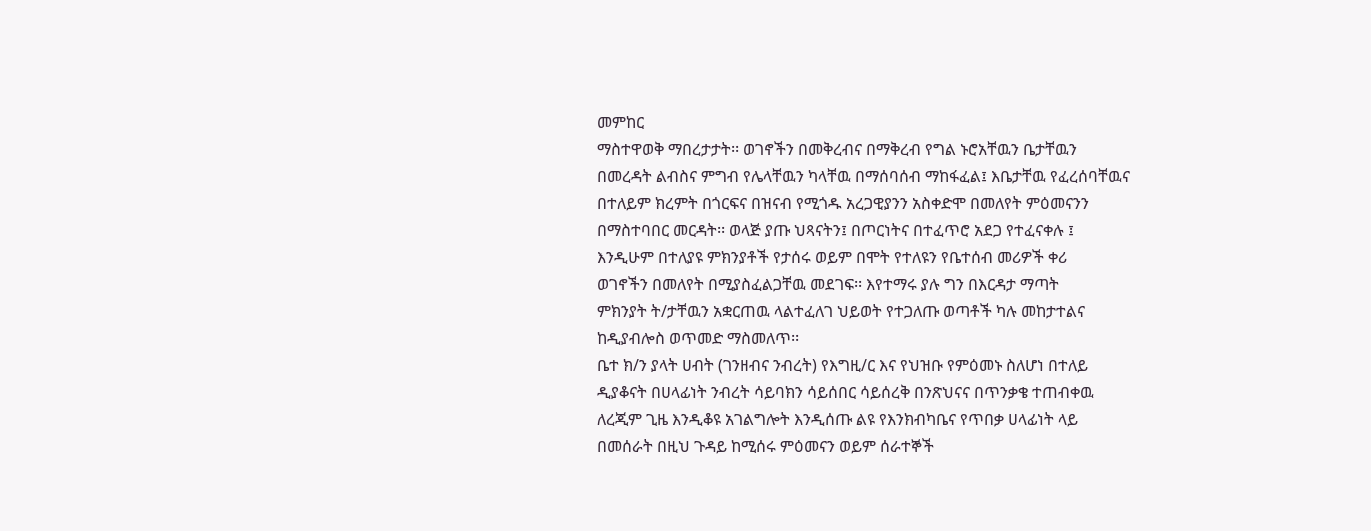መምከር
ማስተዋወቅ ማበረታታት፡፡ ወገኖችን በመቅረብና በማቅረብ የግል ኑሮአቸዉን ቤታቸዉን
በመረዳት ልብስና ምግብ የሌላቸዉን ካላቸዉ በማሰባሰብ ማከፋፈል፤ እቤታቸዉ የፈረሰባቸዉና
በተለይም ክረምት በጎርፍና በዝናብ የሚጎዱ አረጋዊያንን አስቀድሞ በመለየት ምዕመናንን
በማስተባበር መርዳት፡፡ ወላጅ ያጡ ህጻናትን፤ በጦርነትና በተፈጥሮ አደጋ የተፈናቀሉ ፤
እንዲሁም በተለያዩ ምክንያቶች የታሰሩ ወይም በሞት የተለዩን የቤተሰብ መሪዎች ቀሪ
ወገኖችን በመለየት በሚያስፈልጋቸዉ መደገፍ፡፡ እየተማሩ ያሉ ግን በእርዳታ ማጣት
ምክንያት ት/ታቸዉን አቋርጠዉ ላልተፈለገ ህይወት የተጋለጡ ወጣቶች ካሉ መከታተልና
ከዲያብሎስ ወጥመድ ማስመለጥ፡፡
ቤተ ክ/ን ያላት ሀብት (ገንዘብና ንብረት) የእግዚ/ር እና የህዝቡ የምዕመኑ ስለሆነ በተለይ
ዲያቆናት በሀላፊነት ንብረት ሳይባክን ሳይሰበር ሳይሰረቅ በንጽህናና በጥንቃቄ ተጠብቀዉ
ለረጂም ጊዜ እንዲቆዩ አገልግሎት እንዲሰጡ ልዩ የእንክብካቤና የጥበቃ ሀላፊነት ላይ
በመሰራት በዚህ ጉዳይ ከሚሰሩ ምዕመናን ወይም ሰራተኞች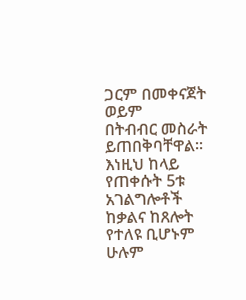ጋርም በመቀናጀት ወይም
በትብብር መስራት ይጠበቅባቸዋል፡፡
እነዚህ ከላይ የጠቀሱት 5ቱ አገልግሎቶች ከቃልና ከጸሎት የተለዩ ቢሆኑም ሁሉም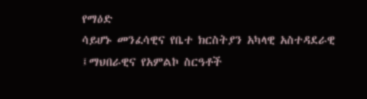የማዕድ
ሳይሆኑ መንፈሳዊና የቤተ ክርስትያን አካላዊ አስተዳደራዊ ፤ማህበራዊና የአምልኮ ስርዓቶች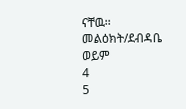ናቸዉ፡፡ መልዕክት/ደብዳቤ ወይም
4
5